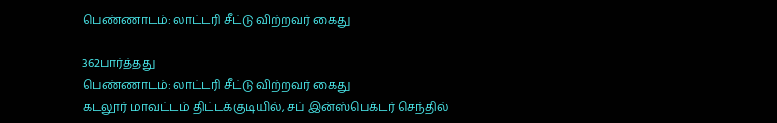பெண்ணாடம்: லாட்டரி சீட்டு விற்றவர் கைது

362பார்த்தது
பெண்ணாடம்: லாட்டரி சீட்டு விற்றவர் கைது
கடலூர் மாவட்டம் திட்டக்குடியில், சப் இன்ஸ்பெக்டர் செந்தில்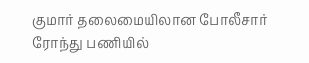குமார் தலைமையிலான போலீசார் ரோந்து பணியில்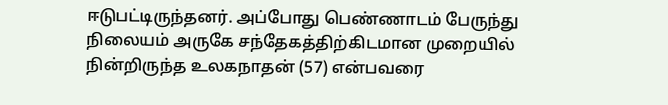ஈடுபட்டிருந்தனர். அப்போது பெண்ணாடம் பேருந்து நிலையம் அருகே சந்தேகத்திற்கிடமான முறையில் நின்றிருந்த உலகநாதன் (57) என்பவரை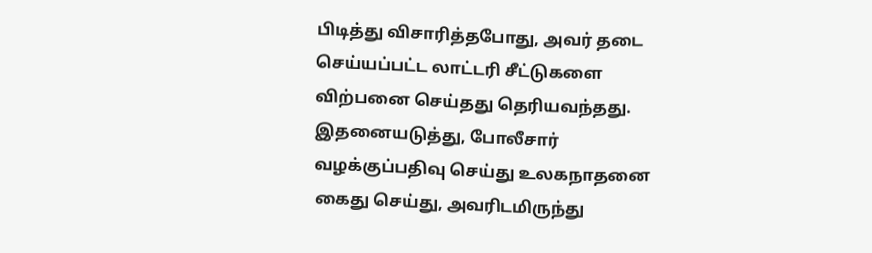பிடித்து விசாரித்தபோது, அவர் தடை செய்யப்பட்ட லாட்டரி சீட்டுகளை விற்பனை செய்தது தெரியவந்தது. இதனையடுத்து, போலீசார் வழக்குப்பதிவு செய்து உலகநாதனை கைது செய்து, அவரிடமிருந்து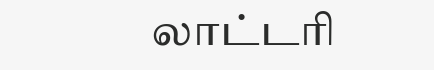லாட்டரி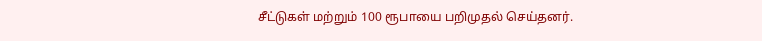சீட்டுகள் மற்றும் 100 ரூபாயை பறிமுதல் செய்தனர்.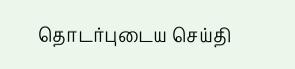தொடர்புடைய செய்தி